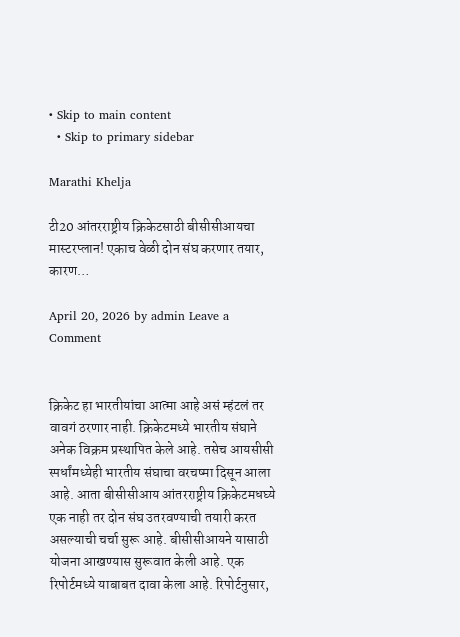• Skip to main content
  • Skip to primary sidebar

Marathi Khelja

टी20 आंतरराष्ट्रीय क्रिकेटसाठी बीसीसीआयचा मास्टरप्लान! एकाच वेळी दोन संघ करणार तयार, कारण…

April 20, 2026 by admin Leave a Comment


क्रिकेट हा भारतीयांचा आत्मा आहे असं म्हंटलं तर वावगं ठरणार नाही. क्रिकेटमध्ये भारतीय संघाने अनेक विक्रम प्रस्थापित केले आहे. तसेच आयसीसी स्पर्धांमध्येही भारतीय संघाचा वरचष्मा दिसून आला आहे. आता बीसीसीआय आंतरराष्ट्रीय क्रिकेटमधघ्ये एक नाही तर दोन संघ उतरवण्याची तयारी करत असल्याची चर्चा सुरू आहे. बीसीसीआयने यासाठी योजना आखण्यास सुरूवात केली आहे. एक रिपोर्टमध्ये याबाबत दावा केला आहे. रिपोर्टनुसार,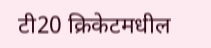टी20 क्रिकेटमधील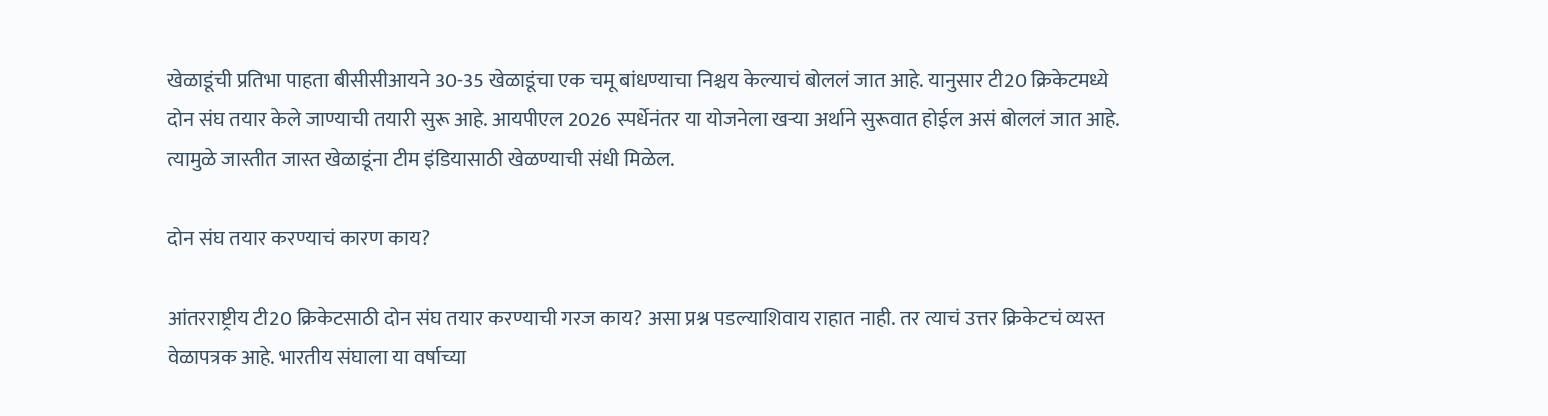खेळाडूंची प्रतिभा पाहता बीसीसीआयने 30-35 खेळाडूंचा एक चमू बांधण्याचा निश्चय केल्याचं बोललं जात आहे. यानुसार टी20 क्रिकेटमध्ये दोन संघ तयार केले जाण्याची तयारी सुरू आहे. आयपीएल 2026 स्पर्धेनंतर या योजनेला खऱ्या अर्थाने सुरूवात होईल असं बोललं जात आहे. त्यामुळे जास्तीत जास्त खेळाडूंना टीम इंडियासाठी खेळण्याची संधी मिळेल.

दोन संघ तयार करण्याचं कारण काय?

आंतरराष्ट्रीय टी20 क्रिकेटसाठी दोन संघ तयार करण्याची गरज काय? असा प्रश्न पडल्याशिवाय राहात नाही. तर त्याचं उत्तर क्रिकेटचं व्यस्त वेळापत्रक आहे. भारतीय संघाला या वर्षाच्या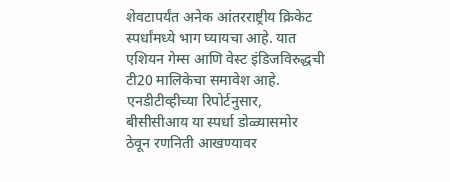शेवटापर्यंत अनेक आंतरराष्ट्रीय क्रिकेट स्पर्धांमध्ये भाग घ्यायचा आहे. यात एशियन गेम्स आणि वेस्ट इंडिजविरुद्धची टी20 मालिकेचा समावेश आहे. एनडीटीव्हीच्या रिपोर्टनुसार, बीसीसीआय या स्पर्धा डोळ्यासमोर ठेवून रणनिती आखण्यावर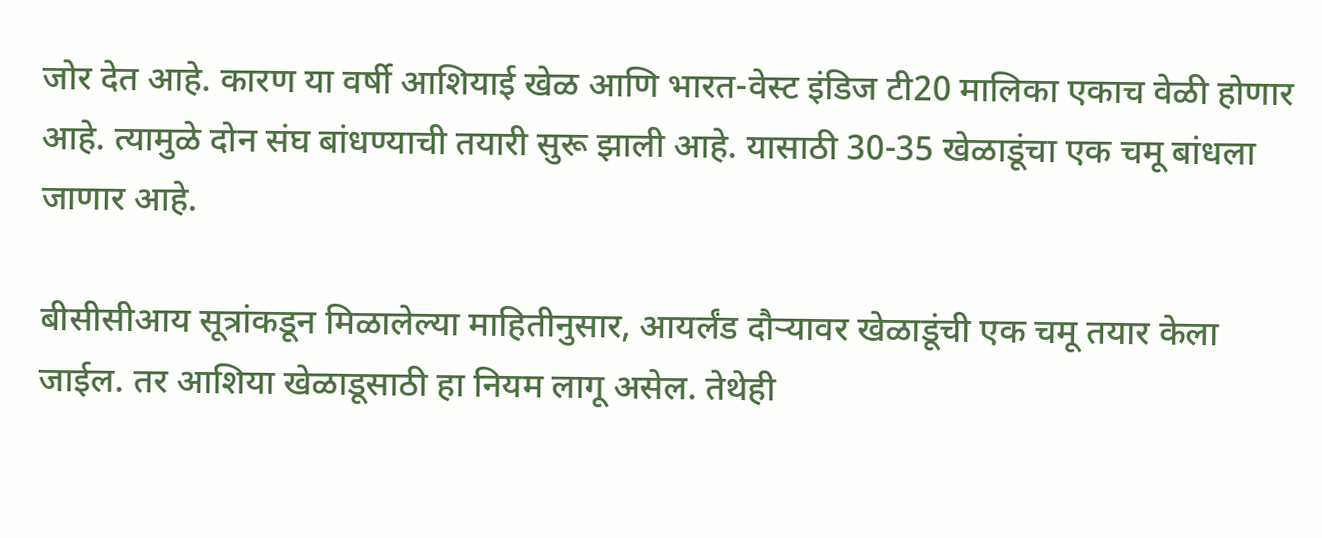जोर देत आहे. कारण या वर्षी आशियाई खेळ आणि भारत-वेस्ट इंडिज टी20 मालिका एकाच वेळी होणार आहे. त्यामुळे दोन संघ बांधण्याची तयारी सुरू झाली आहे. यासाठी 30-35 खेळाडूंचा एक चमू बांधला जाणार आहे.

बीसीसीआय सूत्रांकडून मिळालेल्या माहितीनुसार, आयर्लंड दौऱ्यावर खेळाडूंची एक चमू तयार केला जाईल. तर आशिया खेळाडूसाठी हा नियम लागू असेल. तेथेही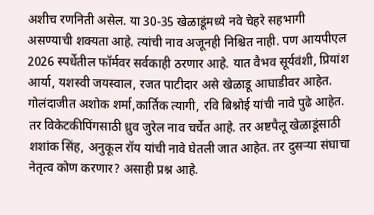अशीच रणनिती असेल. या 30-35 खेळाडूंमध्ये नवे चेहरे सहभागी असण्याची शक्यता आहे. त्यांची नाव अजूनही निश्चित नाही. पण आयपीएल 2026 स्पर्धेतील फॉर्मवर सर्वकाही ठरणार आहे. यात वैभव सूर्यवंशी, प्रियांश आर्या, यशस्वी जयस्वाल, रजत पाटीदार असे खेळाडू आघाडीवर आहेत. गोलंदाजीत अशोक शर्मा,कार्तिक त्यागी, रवि बिश्नोई यांची नावे पुढे आहेत. तर विकेटकीपिंगसाठी ध्रुव जुरेल नाव चर्चेत आहे. तर अष्टपैलू खेळाडूंसाठी शशांक सिंह, अनुकूल रॉय यांची नावे घेतली जात आहेत. तर दुसऱ्या संघाचा नेतृत्व कोण करणार? असाही प्रश्न आहे.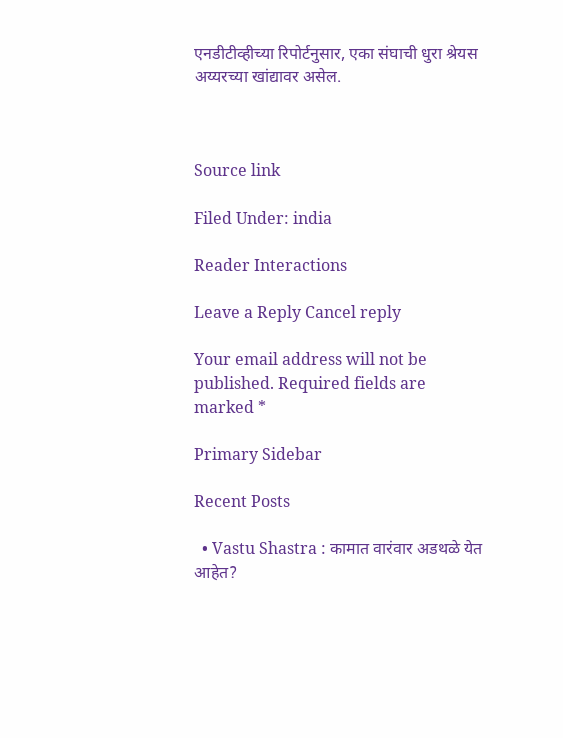एनडीटीव्हीच्या रिपोर्टनुसार, एका संघाची धुरा श्रेयस अय्यरच्या खांद्यावर असेल.



Source link

Filed Under: india

Reader Interactions

Leave a Reply Cancel reply

Your email address will not be published. Required fields are marked *

Primary Sidebar

Recent Posts

  • Vastu Shastra : कामात वारंवार अडथळे येत आहेत?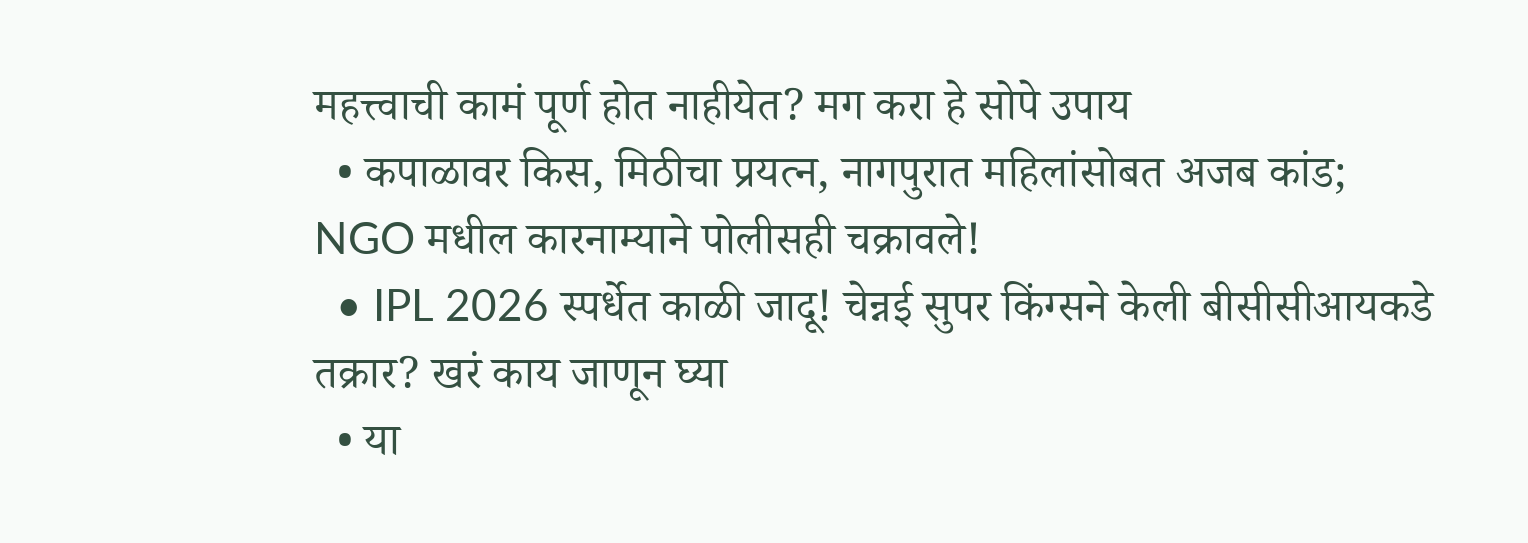महत्त्वाची कामं पूर्ण होत नाहीयेत? मग करा हे सोपे उपाय
  • कपाळावर किस, मिठीचा प्रयत्न, नागपुरात महिलांसोबत अजब कांड; NGO मधील कारनाम्याने पोलीसही चक्रावले!
  • IPL 2026 स्पर्धेत काळी जादू! चेन्नई सुपर किंग्सने केली बीसीसीआयकडे तक्रार? खरं काय जाणून घ्या
  • या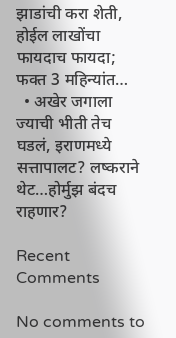झाडांची करा शेती, होईल लाखोंचा फायदाच फायदा; फक्त 3 महिन्यांत…
  • अखेर जगाला ज्याची भीती तेच घडलं, इराणमध्ये सत्तापालट? लष्कराने थेट…होर्मुझ बंदच राहणार?

Recent Comments

No comments to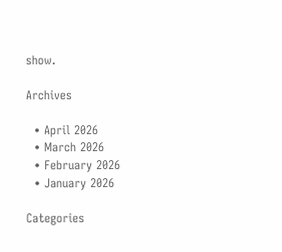show.

Archives

  • April 2026
  • March 2026
  • February 2026
  • January 2026

Categories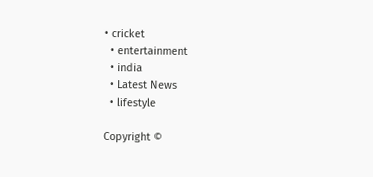• cricket
  • entertainment
  • india
  • Latest News
  • lifestyle

Copyright ©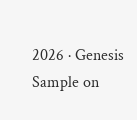2026 · Genesis Sample on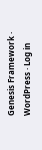Genesis Framework · WordPress · Log in